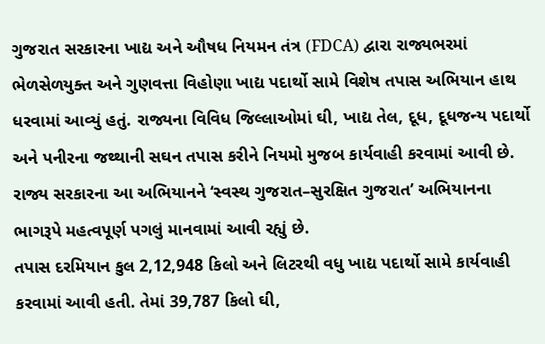ગુજરાત સરકારના ખાદ્ય અને ઔષધ નિયમન તંત્ર (FDCA) દ્વારા રાજ્યભરમાં ભેળસેળયુક્ત અને ગુણવત્તા વિહોણા ખાદ્ય પદાર્થો સામે વિશેષ તપાસ અભિયાન હાથ ધરવામાં આવ્યું હતું. રાજ્યના વિવિધ જિલ્લાઓમાં ઘી, ખાદ્ય તેલ, દૂધ, દૂધજન્ય પદાર્થો અને પનીરના જથ્થાની સઘન તપાસ કરીને નિયમો મુજબ કાર્યવાહી કરવામાં આવી છે. રાજ્ય સરકારના આ અભિયાનને ‘સ્વસ્થ ગુજરાત–સુરક્ષિત ગુજરાત’ અભિયાનના ભાગરૂપે મહત્વપૂર્ણ પગલું માનવામાં આવી રહ્યું છે.
તપાસ દરમિયાન કુલ 2,12,948 કિલો અને લિટરથી વધુ ખાદ્ય પદાર્થો સામે કાર્યવાહી કરવામાં આવી હતી. તેમાં 39,787 કિલો ઘી,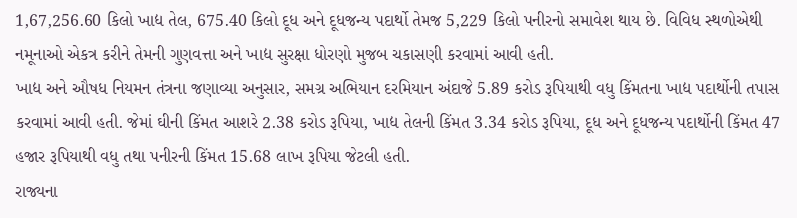1,67,256.60 કિલો ખાદ્ય તેલ, 675.40 કિલો દૂધ અને દૂધજન્ય પદાર્થો તેમજ 5,229 કિલો પનીરનો સમાવેશ થાય છે. વિવિધ સ્થળોએથી નમૂનાઓ એકત્ર કરીને તેમની ગુણવત્તા અને ખાદ્ય સુરક્ષા ધોરણો મુજબ ચકાસણી કરવામાં આવી હતી.
ખાદ્ય અને ઔષધ નિયમન તંત્રના જણાવ્યા અનુસાર, સમગ્ર અભિયાન દરમિયાન અંદાજે 5.89 કરોડ રૂપિયાથી વધુ કિંમતના ખાદ્ય પદાર્થોની તપાસ કરવામાં આવી હતી. જેમાં ઘીની કિંમત આશરે 2.38 કરોડ રૂપિયા, ખાદ્ય તેલની કિંમત 3.34 કરોડ રૂપિયા, દૂધ અને દૂધજન્ય પદાર્થોની કિંમત 47 હજાર રૂપિયાથી વધુ તથા પનીરની કિંમત 15.68 લાખ રૂપિયા જેટલી હતી.
રાજ્યના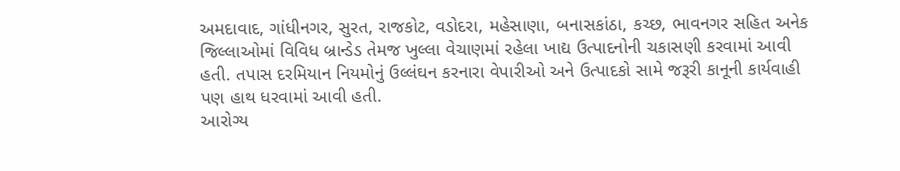અમદાવાદ, ગાંધીનગર, સુરત, રાજકોટ, વડોદરા, મહેસાણા, બનાસકાંઠા, કચ્છ, ભાવનગર સહિત અનેક જિલ્લાઓમાં વિવિધ બ્રાન્ડેડ તેમજ ખુલ્લા વેચાણમાં રહેલા ખાદ્ય ઉત્પાદનોની ચકાસણી કરવામાં આવી હતી. તપાસ દરમિયાન નિયમોનું ઉલ્લંઘન કરનારા વેપારીઓ અને ઉત્પાદકો સામે જરૂરી કાનૂની કાર્યવાહી પણ હાથ ધરવામાં આવી હતી.
આરોગ્ય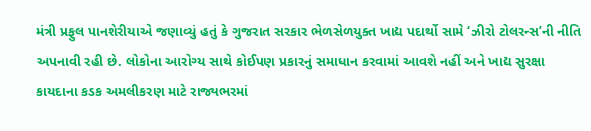મંત્રી પ્રફુલ પાનશેરીયાએ જણાવ્યું હતું કે ગુજરાત સરકાર ભેળસેળયુક્ત ખાદ્ય પદાર્થો સામે ‘ઝીરો ટોલરન્સ’ની નીતિ અપનાવી રહી છે. લોકોના આરોગ્ય સાથે કોઈપણ પ્રકારનું સમાધાન કરવામાં આવશે નહીં અને ખાદ્ય સુરક્ષા કાયદાના કડક અમલીકરણ માટે રાજ્યભરમાં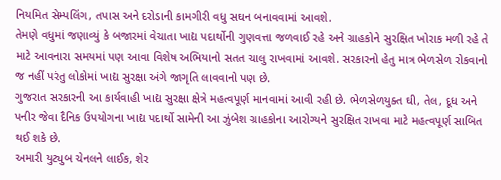નિયમિત સેમ્પલિંગ, તપાસ અને દરોડાની કામગીરી વધુ સઘન બનાવવામાં આવશે.
તેમણે વધુમાં જણાવ્યું કે બજારમાં વેચાતા ખાદ્ય પદાર્થોની ગુણવત્તા જળવાઈ રહે અને ગ્રાહકોને સુરક્ષિત ખોરાક મળી રહે તે માટે આવનારા સમયમાં પણ આવા વિશેષ અભિયાનો સતત ચાલુ રાખવામાં આવશે. સરકારનો હેતુ માત્ર ભેળસેળ રોકવાનો જ નહીં પરંતુ લોકોમાં ખાદ્ય સુરક્ષા અંગે જાગૃતિ લાવવાનો પણ છે.
ગુજરાત સરકારની આ કાર્યવાહી ખાદ્ય સુરક્ષા ક્ષેત્રે મહત્વપૂર્ણ માનવામાં આવી રહી છે. ભેળસેળયુક્ત ઘી, તેલ, દૂધ અને પનીર જેવા દૈનિક ઉપયોગના ખાદ્ય પદાર્થો સામેની આ ઝુંબેશ ગ્રાહકોના આરોગ્યને સુરક્ષિત રાખવા માટે મહત્વપૂર્ણ સાબિત થઈ શકે છે.
અમારી યુટ્યુબ ચેનલને લાઈક, શેર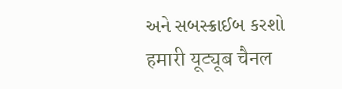અને સબસ્ક્રાઈબ કરશો
हमारी यूट्यूब चैनल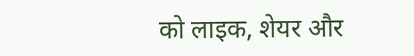को लाइक, शेयर और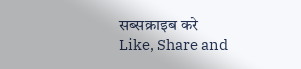सब्सक्राइब करे
Like, Share and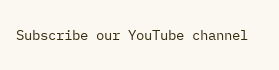Subscribe our YouTube channel